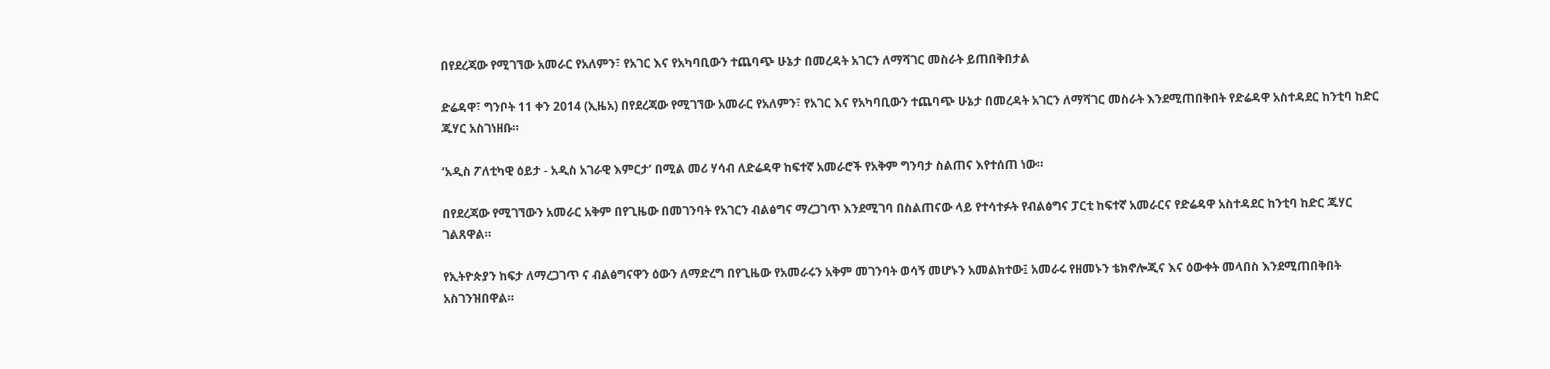በየደረጃው የሚገኘው አመራር የአለምን፣ የአገር እና የአካባቢውን ተጨባጭ ሁኔታ በመረዳት አገርን ለማሻገር መስራት ይጠበቅበታል

ድሬዳዋ፣ ግንቦት 11 ቀን 2014 (ኢዜአ) በየደረጃው የሚገኘው አመራር የአለምን፣ የአገር እና የአካባቢውን ተጨባጭ ሁኔታ በመረዳት አገርን ለማሻገር መስራት እንደሚጠበቅበት የድሬዳዋ አስተዳደር ከንቲባ ከድር ጁሃር አስገነዘቡ።

‘አዲስ ፖለቲካዊ ዕይታ - አዲስ አገራዊ እምርታ’ በሚል መሪ ሃሳብ ለድሬዳዋ ከፍተኛ አመራሮች የአቅም ግንባታ ስልጠና እየተሰጠ ነው።

በየደረጃው የሚገኘውን አመራር አቅም በየጊዜው በመገንባት የአገርን ብልፅግና ማረጋገጥ እንደሚገባ በስልጠናው ላይ የተሳተፉት የብልፅግና ፓርቲ ከፍተኛ አመራርና የድሬዳዋ አስተዳደር ከንቲባ ከድር ጁሃር ገልጸዋል።

የኢትዮጵያን ከፍታ ለማረጋገጥ ና ብልፅግናዋን ዕውን ለማድረግ በየጊዜው የአመራሩን አቅም መገንባት ወሳኝ መሆኑን አመልክተው፤ አመራሩ የዘመኑን ቴክኖሎጂና እና ዕውቀት መላበስ እንደሚጠበቅበት አስገንዝበዋል።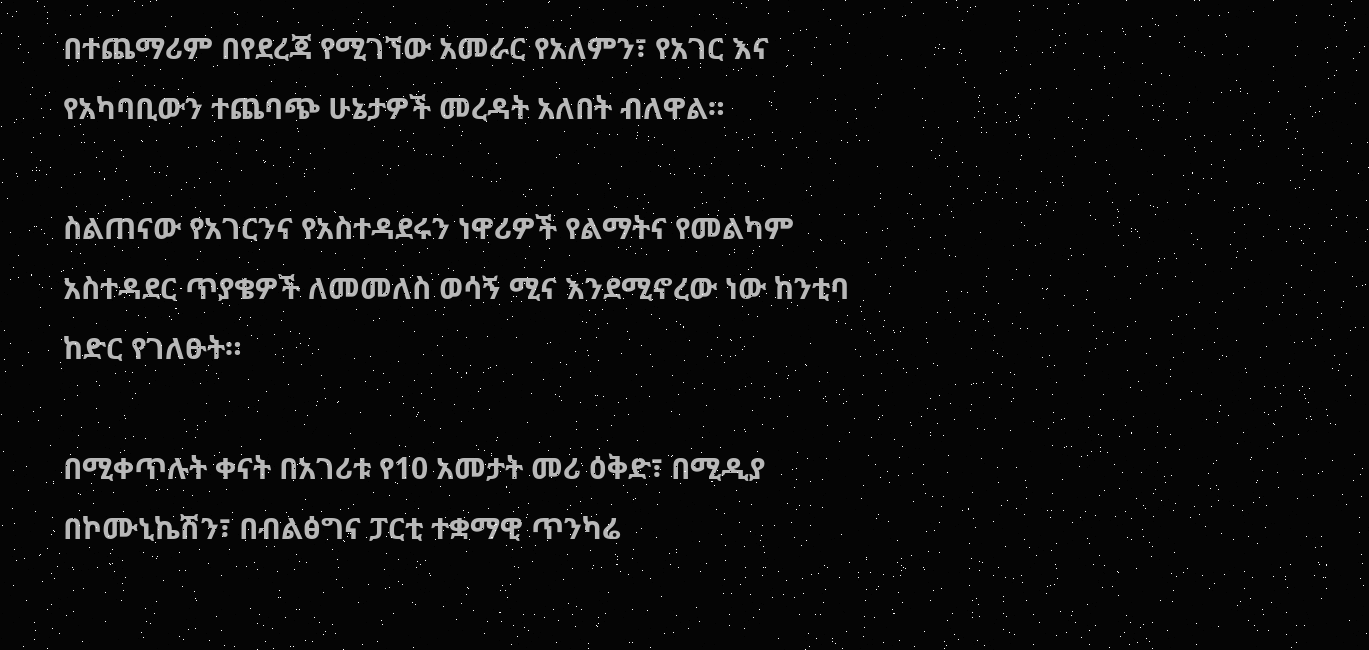በተጨማሪም በየደረጃ የሚገኘው አመራር የአለምን፣ የአገር እና የአካባቢውን ተጨባጭ ሁኔታዎች መረዳት አለበት ብለዋል።

ስልጠናው የአገርንና የአስተዳደሩን ነዋሪዎች የልማትና የመልካም አስተዳደር ጥያቄዎች ለመመለስ ወሳኝ ሚና እንደሚኖረው ነው ከንቲባ ከድር የገለፁት።

በሚቀጥሉት ቀናት በአገሪቱ የ10 አመታት መሪ ዕቅድ፣ በሚዲያ በኮሙኒኬሽን፣ በብልፅግና ፓርቲ ተቋማዊ ጥንካሬ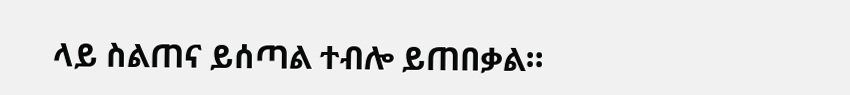ላይ ስልጠና ይሰጣል ተብሎ ይጠበቃል።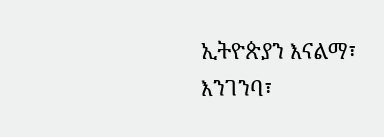ኢትዮጵያን እናልማ፣ እንገንባ፣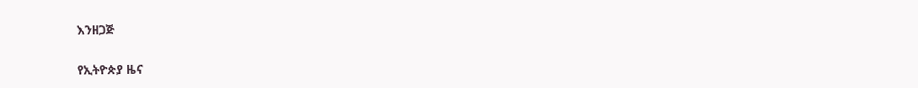እንዘጋጅ

የኢትዮጵያ ዜና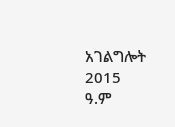አገልግሎት
2015
ዓ.ም